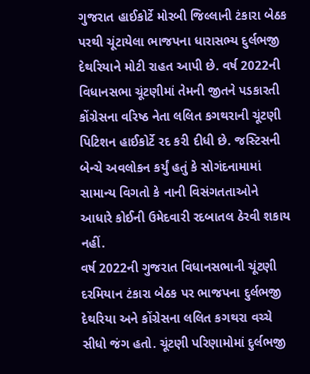ગુજરાત હાઈકોર્ટે મોરબી જિલ્લાની ટંકારા બેઠક પરથી ચૂંટાયેલા ભાજપના ધારાસભ્ય દુર્લભજી દેથરિયાને મોટી રાહત આપી છે. વર્ષ 2022ની વિધાનસભા ચૂંટણીમાં તેમની જીતને પડકારતી કોંગ્રેસના વરિષ્ઠ નેતા લલિત કગથરાની ચૂંટણી પિટિશન હાઈકોર્ટે રદ કરી દીધી છે. જસ્ટિસની બેન્ચે અવલોકન કર્યું હતું કે સોગંદનામામાં સામાન્ય વિગતો કે નાની વિસંગતતાઓને આધારે કોઈની ઉમેદવારી રદબાતલ ઠેરવી શકાય નહીં.
વર્ષ 2022ની ગુજરાત વિધાનસભાની ચૂંટણી દરમિયાન ટંકારા બેઠક પર ભાજપના દુર્લભજી દેથરિયા અને કોંગ્રેસના લલિત કગથરા વચ્ચે સીધો જંગ હતો. ચૂંટણી પરિણામોમાં દુર્લભજી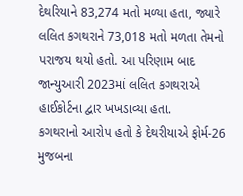દેથરિયાને 83,274 મતો મળ્યા હતા, જ્યારે લલિત કગથરાને 73,018 મતો મળતા તેમનો પરાજય થયો હતો. આ પરિણામ બાદ જાન્યુઆરી 2023માં લલિત કગથરાએ હાઈકોર્ટના દ્વાર ખખડાવ્યા હતા.
કગથરાનો આરોપ હતો કે દેથરીયાએ ફોર્મ-26 મુજબના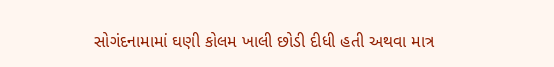સોગંદનામામાં ઘણી કોલમ ખાલી છોડી દીધી હતી અથવા માત્ર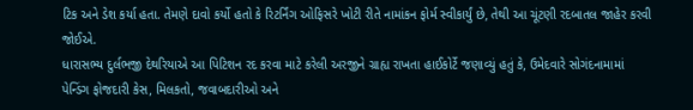ટિક અને ડેશ કર્યા હતા. તેમણે દાવો કર્યો હતો કે રિટર્નિંગ ઓફિસરે ખોટી રીતે નામાંકન ફોર્મ સ્વીકાર્યું છે, તેથી આ ચૂંટણી રદબાતલ જાહેર કરવી જોઈએ.
ધારાસભ્ય દુર્લભજી દેથરિયાએ આ પિટિશન રદ કરવા માટે કરેલી અરજીને ગ્રાહ્ય રાખતા હાઈકોર્ટે જણાવ્યું હતું કે, ઉમેદવારે સોગંદનામામાં પેન્ડિંગ ફોજદારી કેસ, મિલકતો, જવાબદારીઓ અને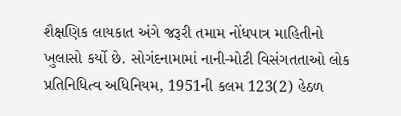શૈક્ષણિક લાયકાત અંગે જરૂરી તમામ નોંધપાત્ર માહિતીનો ખુલાસો કર્યો છે. સોગંદનામામાં નાની-મોટી વિસંગતતાઓ લોક પ્રતિનિધિત્વ અધિનિયમ, 1951ની કલમ 123(2) હેઠળ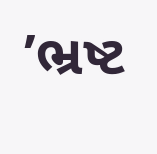’ભ્રષ્ટ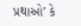પ્રથાઓ’ કે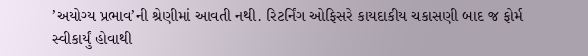’અયોગ્ય પ્રભાવ’ની શ્રેણીમાં આવતી નથી. રિટર્નિંગ ઓફિસરે કાયદાકીય ચકાસણી બાદ જ ફોર્મ સ્વીકાર્યું હોવાથી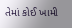તેમાં કોઈ ખામી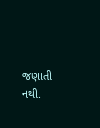જણાતી નથી.